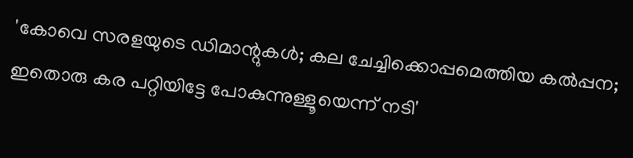'കോവെ സരളയുടെ ഡിമാന്റുകൾ; കല ചേച്ചിക്കൊപ്പമെത്തിയ കൽപ്പന; ഇതൊരു കര പറ്റിയിട്ടേ പോകുന്നുള്ളൂയെന്ന് നടി'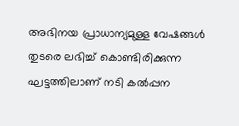അഭിനയ പ്രാധാന്യമുള്ള വേഷങ്ങൾ തുടരെ ലഭിച്ച് കൊണ്ടിരിക്കുന്ന ഘട്ടത്തിലാണ് നടി കൽപ്പന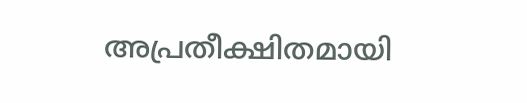അപ്രതീക്ഷിതമായി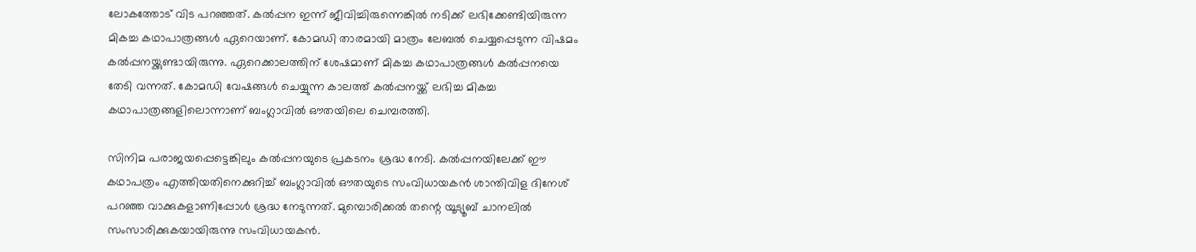ലോകത്തോട് വിട പറഞ്ഞത്. കൽപ്പന ഇന്ന് ജീവിച്ചിരുന്നെങ്കിൽ നടിക്ക് ലഭിക്കേണ്ടിയിരുന്ന മികച്ച കഥാപാത്രങ്ങൾ ഏറെയാണ്. കോമഡി താരമായി മാത്രം ലേബൽ ചെയ്യപ്പെടുന്ന വിഷമം കൽപ്പനയ്ക്കുണ്ടായിരുന്നു. ഏറെക്കാലത്തിന് ശേഷമാണ് മികച്ച കഥാപാത്രങ്ങൾ കൽപ്പനയെ തേടി വന്നത്. കോമഡി വേഷങ്ങൾ ചെയ്യുന്ന കാലത്ത് കൽപ്പനയ്ക്ക് ലഭിച്ച മികച്ച കഥാപാത്രങ്ങളിലൊന്നാണ് ബംഗ്ലാവിൽ ഔതയിലെ ചെമ്പരത്തി.

സിനിമ പരാജയപ്പെട്ടെങ്കിലും കൽപ്പനയുടെ പ്രകടനം ശ്രദ്ധ നേടി. കൽപ്പനയിലേക്ക് ഈ കഥാപത്രം എത്തിയതിനെക്കുറിച്ച് ബംഗ്ലാവിൽ ഔതയുടെ സംവിധായകൻ ശാന്തിവിള ദിനേശ് പറഞ്ഞ വാക്കുകളാണിപ്പോൾ ശ്രദ്ധ നേടുന്നത്. മുമ്പൊരിക്കൽ തന്റെ യൂട്യൂബ് ചാനലിൽ സംസാരിക്കുകയായിരുന്നു സംവിധായകൻ.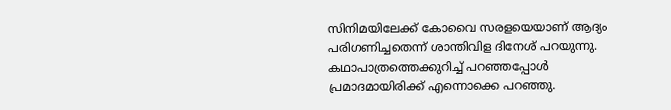സിനിമയിലേക്ക് കോവൈ സരളയെയാണ് ആദ്യം പരിഗണിച്ചതെന്ന് ശാന്തിവിള ദിനേശ് പറയുന്നു. കഥാപാത്രത്തെക്കുറിച്ച് പറഞ്ഞപ്പോൾ പ്രമാദമായിരിക്ക് എന്നൊക്കെ പറഞ്ഞു.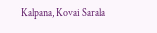Kalpana, Kovai Sarala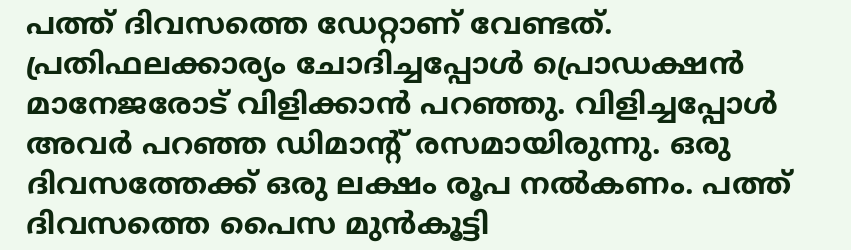പത്ത് ദിവസത്തെ ഡേറ്റാണ് വേണ്ടത്. പ്രതിഫലക്കാര്യം ചോദിച്ചപ്പോൾ പ്രൊഡക്ഷൻ മാനേജരോട് വിളിക്കാൻ പറഞ്ഞു. വിളിച്ചപ്പോൾ അവർ പറഞ്ഞ ഡിമാന്റ് രസമായിരുന്നു. ഒരു ദിവസത്തേക്ക് ഒരു ലക്ഷം രൂപ നൽകണം. പത്ത് ദിവസത്തെ പൈസ മുൻകൂട്ടി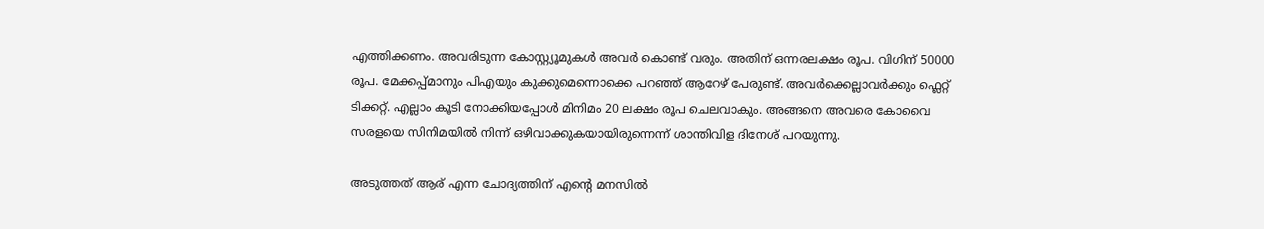എത്തിക്കണം. അവരിടുന്ന കോസ്റ്റ്യൂമുകൾ അവർ കൊണ്ട് വരും. അതിന് ഒന്നരലക്ഷം രൂപ. വിഗിന് 50000 രൂപ. മേക്കപ്പ്മാനും പിഎയും കുക്കുമെന്നൊക്കെ പറഞ്ഞ് ആറേഴ് പേരുണ്ട്. അവർക്കെല്ലാവർക്കും ഫ്ലെറ്റ് ടിക്കറ്റ്. എല്ലാം കൂടി നോക്കിയപ്പോൾ മിനിമം 20 ലക്ഷം രൂപ ചെലവാകും. അങ്ങനെ അവരെ കോവൈ സരളയെ സിനിമയിൽ നിന്ന് ഒഴിവാക്കുകയായിരുന്നെന്ന് ശാന്തിവിള ദിനേശ് പറയുന്നു.

അടുത്തത് ആര് എന്ന ചോദ്യത്തിന് എന്റെ മനസിൽ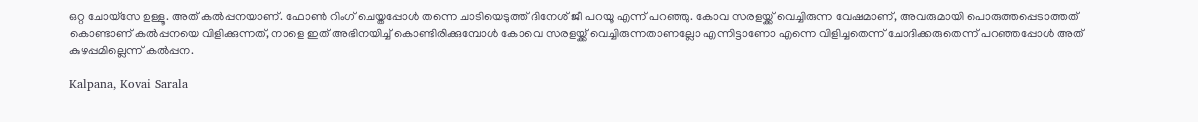ഒറ്റ ചോയ്സേ ഉള്ളൂ. അത് കൽപ്പനയാണ്. ഫോൺ റിംഗ് ചെയ്തപ്പോൾ തന്നെ ചാടിയെടുത്ത് ദിനേശ് ജീ പറയൂ എന്ന് പറഞ്ഞു. കോവ സരളയ്ക്ക് വെച്ചിരുന്ന വേഷമാണ്, അവരുമായി പൊരുത്തപ്പെടാത്തത് കൊണ്ടാണ് കൽപ്പനയെ വിളിക്കുന്നത്, നാളെ ഇത് അഭിനയിച്ച് കൊണ്ടിരിക്കുമ്പോൾ കോവെ സരളയ്ക്ക് വെച്ചിരുന്നതാണല്ലോ എന്നിട്ടാണോ എന്നെ വിളിച്ചതെന്ന് ചോദിക്കരുതെന്ന് പറഞ്ഞപ്പോൾ അത് കുഴപ്പമില്ലെന്ന് കൽപ്പന.

Kalpana, Kovai Sarala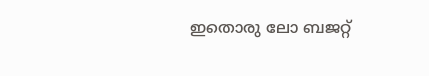ഇതൊരു ലോ ബജറ്റ്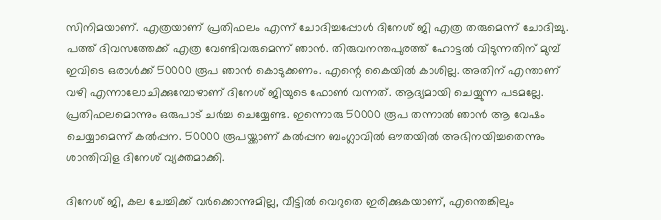സിനിമയാണ്. എത്രയാണ് പ്രതിഫലം എന്ന് ചോദിച്ചപ്പോൾ ദിനേശ് ജി എത്ര തരുമെന്ന് ചോദിച്ചു. പത്ത് ദിവസത്തേക്ക് എത്ര വേണ്ടിവരുമെന്ന് ഞാൻ. തിരുവനന്തപുരത്ത് ഹോട്ടൽ വിടുന്നതിന് മുമ്പ് ഇവിടെ ഒരാൾക്ക് 50000 രൂപ ഞാൻ കൊടുക്കണം. എന്റെ കൈയിൽ കാശില്ല. അതിന് എന്താണ് വഴി എന്നാലോചിക്കുമ്പോഴാണ് ദിനേശ് ജിയുടെ ഫോൺ വന്നത്. ആദ്യമായി ചെയ്യുന്ന പടമല്ലേ. പ്രതിഫലമൊന്നും ഒരുപാ‌ട് ചർച്ച ചെയ്യേണ്ട. ഇന്നൊരു 50000 രൂപ തന്നാൽ ഞാൻ ആ വേഷം ചെയ്യാമെന്ന് കൽപ്പന. 50000 രൂപയ്ക്കാണ് കൽപ്പന ബംഗ്ലാവിൽ ഔതയിൽ അഭിനയിച്ചതെന്നും ശാന്തിവിള ദിനേശ് വ്യക്തമാക്കി.

ദിനേശ് ജി, കല ചേച്ചിക്ക് വർക്കൊന്നുമില്ല, വീട്ടിൽ വെറുതെ ഇരിക്കുകയാണ്, എന്തെങ്കിലും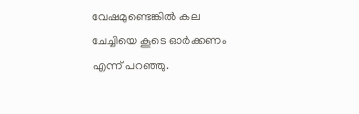വേഷമുണ്ടെങ്കിൽ കല ചേച്ചിയെ കൂടെ ഓർക്കണം എന്ന് പറഞ്ഞു.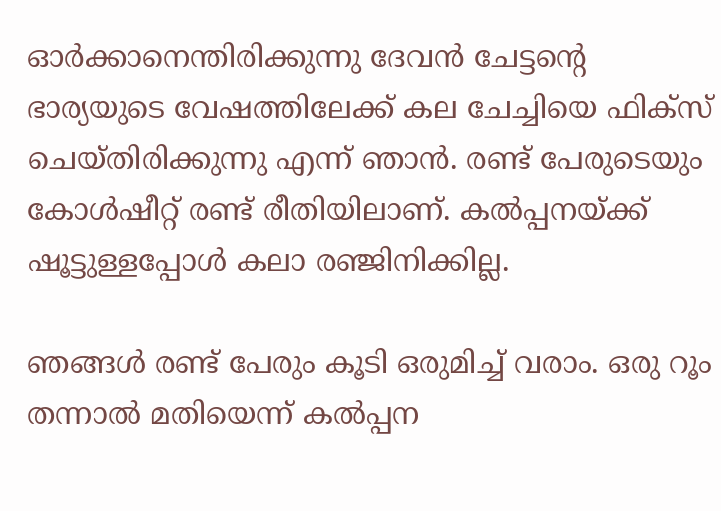ഓർക്കാനെന്തിരിക്കുന്നു ദേവൻ ചേട്ടന്റെ ഭാര്യയുടെ വേഷത്തിലേക്ക് കല ചേച്ചിയെ ഫിക്സ് ചെയ്തിരിക്കുന്നു എന്ന് ഞാൻ. രണ്ട് പേരുടെയും കോൾഷീറ്റ് രണ്ട് രീതിയിലാണ്. കൽപ്പനയ്ക്ക് ഷൂട്ടുള്ളപ്പോൾ കലാ രഞ്ജിനിക്കില്ല.

ഞങ്ങൾ രണ്ട് പേരും കൂടി ഒരുമിച്ച് വരാം. ഒരു റൂം തന്നാൽ മതിയെന്ന് കൽപ്പന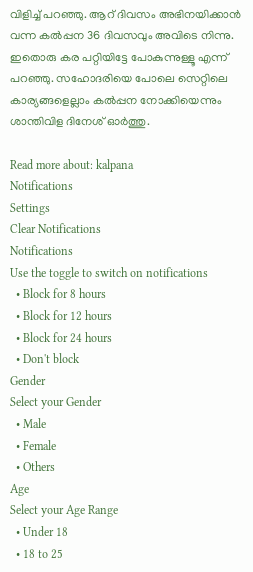വിളിച്ച് പറഞ്ഞു. ആറ് ദിവസം അഭിനയിക്കാൻ വന്ന കൽപ്പന 36 ദിവസവും അവിടെ നിന്നു. ഇതൊരു കര പറ്റിയിട്ടേ പോകുന്നുള്ളൂ എന്ന് പറഞ്ഞു. സഹോദരിയെ പോലെ സെറ്റിലെ കാര്യങ്ങളെല്ലാം കൽപ്പന നോക്കിയെന്നും ശാന്തിവിള ദിനേശ് ഓർത്തു.

Read more about: kalpana
Notifications
Settings
Clear Notifications
Notifications
Use the toggle to switch on notifications
  • Block for 8 hours
  • Block for 12 hours
  • Block for 24 hours
  • Don't block
Gender
Select your Gender
  • Male
  • Female
  • Others
Age
Select your Age Range
  • Under 18
  • 18 to 25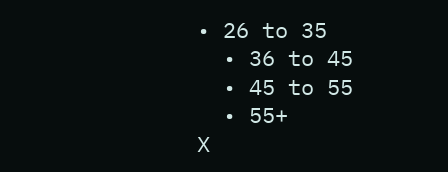• 26 to 35
  • 36 to 45
  • 45 to 55
  • 55+
X